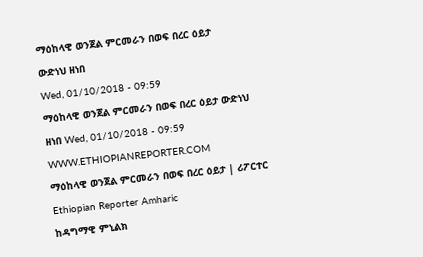ማዕከላዊ ወንጀል ምርመራን በወፍ በረር ዕይታ
ውድነህ ዘነበ
Wed, 01/10/2018 - 09:59
ማዕከላዊ ወንጀል ምርመራን በወፍ በረር ዕይታ ውድነህ ዘነበ Wed, 01/10/2018 - 09:59
WWW.ETHIOPIANREPORTER.COM
ማዕከላዊ ወንጀል ምርመራን በወፍ በረር ዕይታ | ሪፖርተር Ethiopian Reporter Amharic
ከዳግማዊ ምኒልክ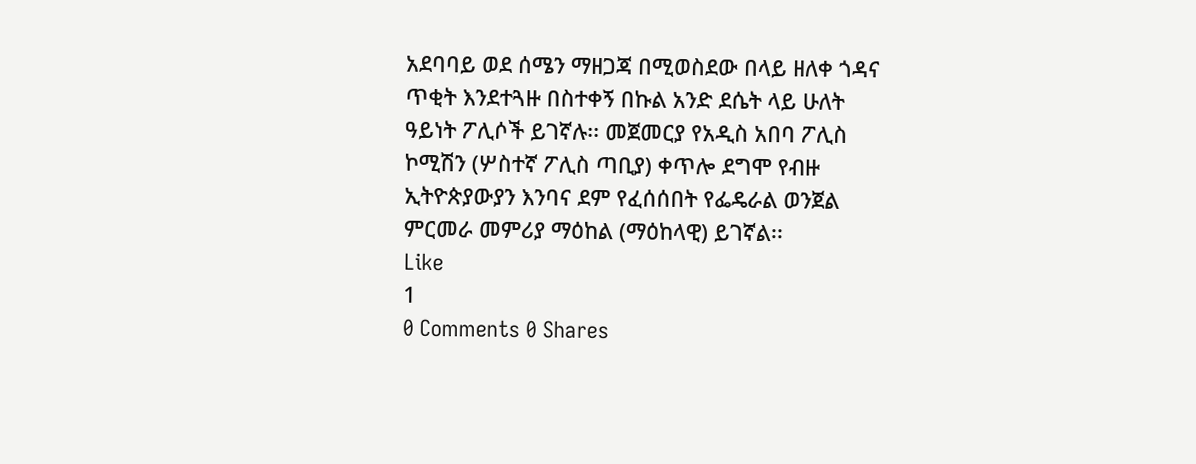አደባባይ ወደ ሰሜን ማዘጋጃ በሚወስደው በላይ ዘለቀ ጎዳና ጥቂት እንደተጓዙ በስተቀኝ በኩል አንድ ደሴት ላይ ሁለት ዓይነት ፖሊሶች ይገኛሉ፡፡ መጀመርያ የአዲስ አበባ ፖሊስ ኮሚሽን (ሦስተኛ ፖሊስ ጣቢያ) ቀጥሎ ደግሞ የብዙ ኢትዮጵያውያን እንባና ደም የፈሰሰበት የፌዴራል ወንጀል ምርመራ መምሪያ ማዕከል (ማዕከላዊ) ይገኛል፡፡
Like
1
0 Comments 0 Shares